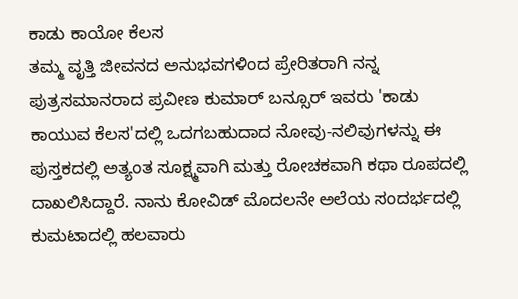ಕಾಡು ಕಾಯೋ ಕೆಲಸ
ತಮ್ಮ ವೃತ್ತಿ ಜೀವನದ ಅನುಭವಗಳಿಂದ ಪ್ರೇರಿತರಾಗಿ ನನ್ನ ಪುತ್ರಸಮಾನರಾದ ಪ್ರವೀಣ ಕುಮಾರ್ ಬನ್ಸೂರ್ ಇವರು 'ಕಾಡು ಕಾಯುವ ಕೆಲಸ'ದಲ್ಲಿ ಒದಗಬಹುದಾದ ನೋವು-ನಲಿವುಗಳನ್ನು ಈ ಪುಸ್ತಕದಲ್ಲಿ ಅತ್ಯಂತ ಸೂಕ್ಷ್ಮವಾಗಿ ಮತ್ತು ರೋಚಕವಾಗಿ ಕಥಾ ರೂಪದಲ್ಲಿ ದಾಖಲಿಸಿದ್ದಾರೆ. ನಾನು ಕೋವಿಡ್ ಮೊದಲನೇ ಅಲೆಯ ಸಂದರ್ಭದಲ್ಲಿ ಕುಮಟಾದಲ್ಲಿ ಹಲವಾರು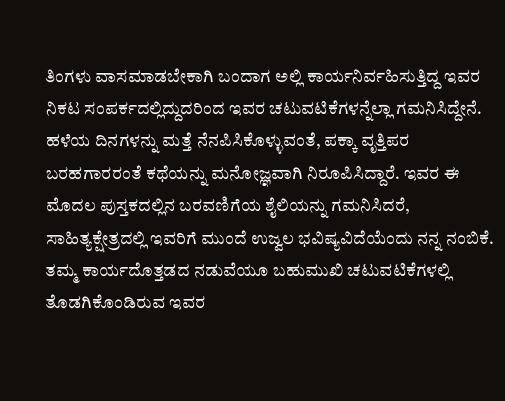ತಿಂಗಳು ವಾಸಮಾಡಬೇಕಾಗಿ ಬಂದಾಗ ಅಲ್ಲಿ ಕಾರ್ಯನಿರ್ವಹಿಸುತ್ತಿದ್ದ ಇವರ ನಿಕಟ ಸಂಪರ್ಕದಲ್ಲಿದ್ದುದರಿಂದ ಇವರ ಚಟುವಟಿಕೆಗಳನ್ನೆಲ್ಲಾ ಗಮನಿಸಿದ್ದೇನೆ. ಹಳೆಯ ದಿನಗಳನ್ನು ಮತ್ತೆ ನೆನಪಿಸಿಕೊಳ್ಳುವಂತೆ, ಪಕ್ಕಾ ವೃತ್ತಿಪರ ಬರಹಗಾರರಂತೆ ಕಥೆಯನ್ನು ಮನೋಜ್ಞವಾಗಿ ನಿರೂಪಿಸಿದ್ದಾರೆ. ಇವರ ಈ ಮೊದಲ ಪುಸ್ತಕದಲ್ಲಿನ ಬರವಣಿಗೆಯ ಶೈಲಿಯನ್ನು ಗಮನಿಸಿದರೆ, ಸಾಹಿತ್ಯಕ್ಷೇತ್ರದಲ್ಲಿ ಇವರಿಗೆ ಮುಂದೆ ಉಜ್ವಲ ಭವಿಷ್ಯವಿದೆಯೆಂದು ನನ್ನ ನಂಬಿಕೆ.
ತಮ್ಮ ಕಾರ್ಯದೊತ್ತಡದ ನಡುವೆಯೂ ಬಹುಮುಖಿ ಚಟುವಟಿಕೆಗಳಲ್ಲಿ ತೊಡಗಿಕೊಂಡಿರುವ ಇವರ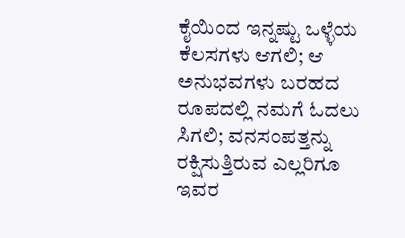ಕೈಯಿಂದ ಇನ್ನಷ್ಟು ಒಳ್ಳೆಯ ಕೆಲಸಗಳು ಆಗಲಿ; ಆ ಅನುಭವಗಳು ಬರಹದ ರೂಪದಲ್ಲಿ ನಮಗೆ ಓದಲು ಸಿಗಲಿ; ವನಸಂಪತ್ತನ್ನು ರಕ್ಷಿಸುತ್ತಿರುವ ಎಲ್ಲರಿಗೂ ಇವರ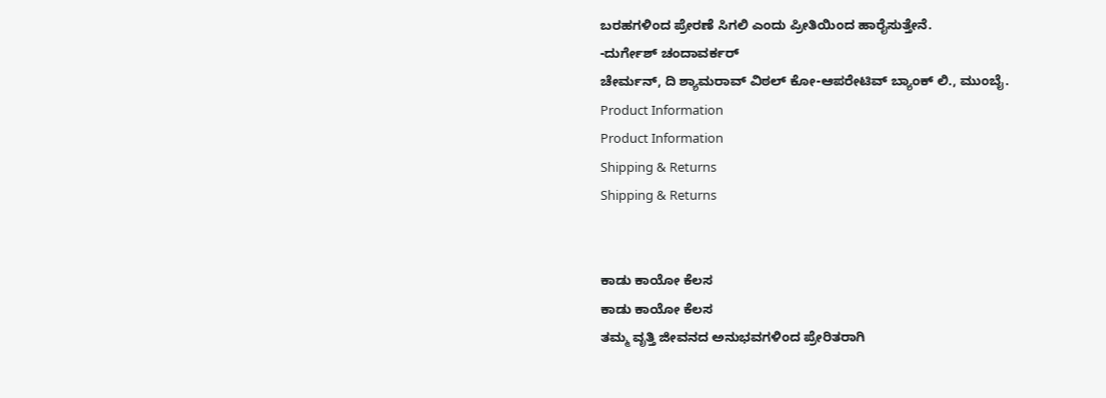ಬರಹಗಳಿಂದ ಪ್ರೇರಣೆ ಸಿಗಲಿ ಎಂದು ಪ್ರೀತಿಯಿಂದ ಹಾರೈಸುತ್ತೇನೆ.
-ದುರ್ಗೇಶ್ ಚಂದಾವರ್ಕರ್
ಚೇರ್ಮನ್, ದಿ ಶ್ಯಾಮರಾವ್ ವಿಠಲ್ ಕೋ-ಆಪರೇಟಿವ್ ಬ್ಯಾಂಕ್ ಲಿ., ಮುಂಬೈ.
Product Information
Product Information
Shipping & Returns
Shipping & Returns


ಕಾಡು ಕಾಯೋ ಕೆಲಸ
ಕಾಡು ಕಾಯೋ ಕೆಲಸ
ತಮ್ಮ ವೃತ್ತಿ ಜೀವನದ ಅನುಭವಗಳಿಂದ ಪ್ರೇರಿತರಾಗಿ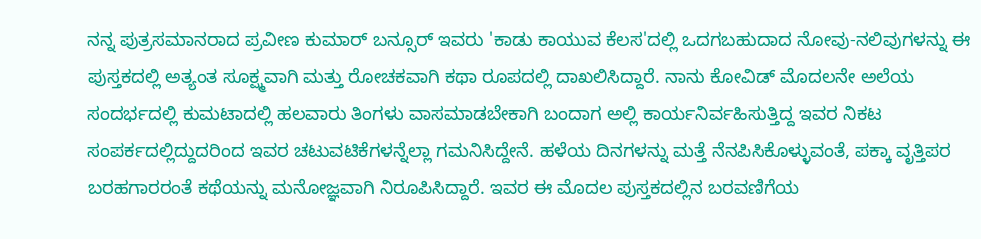ನನ್ನ ಪುತ್ರಸಮಾನರಾದ ಪ್ರವೀಣ ಕುಮಾರ್ ಬನ್ಸೂರ್ ಇವರು 'ಕಾಡು ಕಾಯುವ ಕೆಲಸ'ದಲ್ಲಿ ಒದಗಬಹುದಾದ ನೋವು-ನಲಿವುಗಳನ್ನು ಈ ಪುಸ್ತಕದಲ್ಲಿ ಅತ್ಯಂತ ಸೂಕ್ಷ್ಮವಾಗಿ ಮತ್ತು ರೋಚಕವಾಗಿ ಕಥಾ ರೂಪದಲ್ಲಿ ದಾಖಲಿಸಿದ್ದಾರೆ. ನಾನು ಕೋವಿಡ್ ಮೊದಲನೇ ಅಲೆಯ ಸಂದರ್ಭದಲ್ಲಿ ಕುಮಟಾದಲ್ಲಿ ಹಲವಾರು ತಿಂಗಳು ವಾಸಮಾಡಬೇಕಾಗಿ ಬಂದಾಗ ಅಲ್ಲಿ ಕಾರ್ಯನಿರ್ವಹಿಸುತ್ತಿದ್ದ ಇವರ ನಿಕಟ ಸಂಪರ್ಕದಲ್ಲಿದ್ದುದರಿಂದ ಇವರ ಚಟುವಟಿಕೆಗಳನ್ನೆಲ್ಲಾ ಗಮನಿಸಿದ್ದೇನೆ. ಹಳೆಯ ದಿನಗಳನ್ನು ಮತ್ತೆ ನೆನಪಿಸಿಕೊಳ್ಳುವಂತೆ, ಪಕ್ಕಾ ವೃತ್ತಿಪರ ಬರಹಗಾರರಂತೆ ಕಥೆಯನ್ನು ಮನೋಜ್ಞವಾಗಿ ನಿರೂಪಿಸಿದ್ದಾರೆ. ಇವರ ಈ ಮೊದಲ ಪುಸ್ತಕದಲ್ಲಿನ ಬರವಣಿಗೆಯ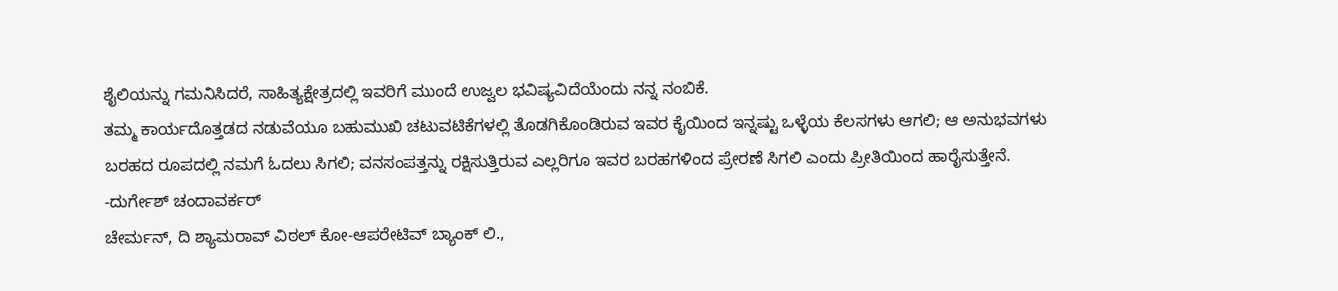ಶೈಲಿಯನ್ನು ಗಮನಿಸಿದರೆ, ಸಾಹಿತ್ಯಕ್ಷೇತ್ರದಲ್ಲಿ ಇವರಿಗೆ ಮುಂದೆ ಉಜ್ವಲ ಭವಿಷ್ಯವಿದೆಯೆಂದು ನನ್ನ ನಂಬಿಕೆ.
ತಮ್ಮ ಕಾರ್ಯದೊತ್ತಡದ ನಡುವೆಯೂ ಬಹುಮುಖಿ ಚಟುವಟಿಕೆಗಳಲ್ಲಿ ತೊಡಗಿಕೊಂಡಿರುವ ಇವರ ಕೈಯಿಂದ ಇನ್ನಷ್ಟು ಒಳ್ಳೆಯ ಕೆಲಸಗಳು ಆಗಲಿ; ಆ ಅನುಭವಗಳು ಬರಹದ ರೂಪದಲ್ಲಿ ನಮಗೆ ಓದಲು ಸಿಗಲಿ; ವನಸಂಪತ್ತನ್ನು ರಕ್ಷಿಸುತ್ತಿರುವ ಎಲ್ಲರಿಗೂ ಇವರ ಬರಹಗಳಿಂದ ಪ್ರೇರಣೆ ಸಿಗಲಿ ಎಂದು ಪ್ರೀತಿಯಿಂದ ಹಾರೈಸುತ್ತೇನೆ.
-ದುರ್ಗೇಶ್ ಚಂದಾವರ್ಕರ್
ಚೇರ್ಮನ್, ದಿ ಶ್ಯಾಮರಾವ್ ವಿಠಲ್ ಕೋ-ಆಪರೇಟಿವ್ ಬ್ಯಾಂಕ್ ಲಿ.,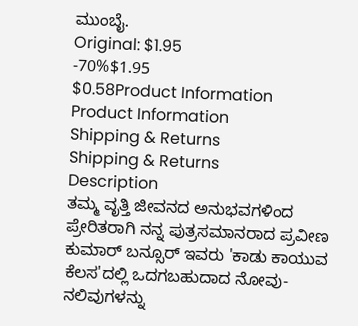ಮುಂಬೈ.
Original: $1.95
-70%$1.95
$0.58Product Information
Product Information
Shipping & Returns
Shipping & Returns
Description
ತಮ್ಮ ವೃತ್ತಿ ಜೀವನದ ಅನುಭವಗಳಿಂದ ಪ್ರೇರಿತರಾಗಿ ನನ್ನ ಪುತ್ರಸಮಾನರಾದ ಪ್ರವೀಣ ಕುಮಾರ್ ಬನ್ಸೂರ್ ಇವರು 'ಕಾಡು ಕಾಯುವ ಕೆಲಸ'ದಲ್ಲಿ ಒದಗಬಹುದಾದ ನೋವು-ನಲಿವುಗಳನ್ನು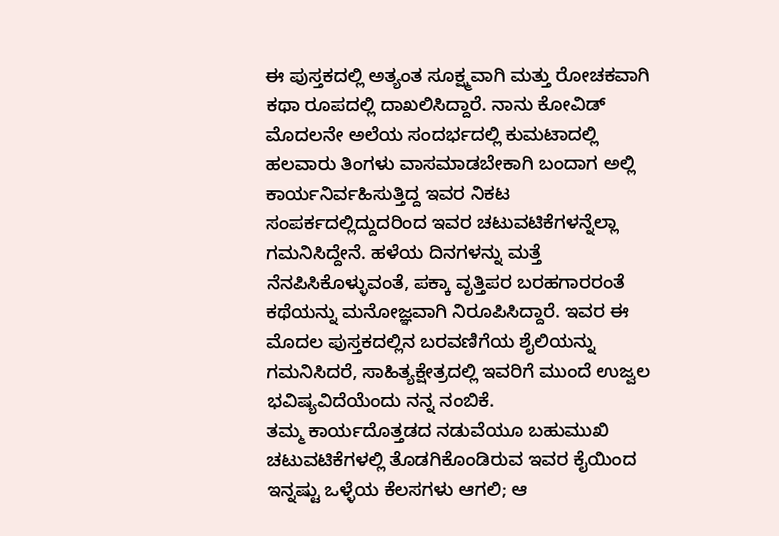ಈ ಪುಸ್ತಕದಲ್ಲಿ ಅತ್ಯಂತ ಸೂಕ್ಷ್ಮವಾಗಿ ಮತ್ತು ರೋಚಕವಾಗಿ ಕಥಾ ರೂಪದಲ್ಲಿ ದಾಖಲಿಸಿದ್ದಾರೆ. ನಾನು ಕೋವಿಡ್ ಮೊದಲನೇ ಅಲೆಯ ಸಂದರ್ಭದಲ್ಲಿ ಕುಮಟಾದಲ್ಲಿ ಹಲವಾರು ತಿಂಗಳು ವಾಸಮಾಡಬೇಕಾಗಿ ಬಂದಾಗ ಅಲ್ಲಿ ಕಾರ್ಯನಿರ್ವಹಿಸುತ್ತಿದ್ದ ಇವರ ನಿಕಟ ಸಂಪರ್ಕದಲ್ಲಿದ್ದುದರಿಂದ ಇವರ ಚಟುವಟಿಕೆಗಳನ್ನೆಲ್ಲಾ ಗಮನಿಸಿದ್ದೇನೆ. ಹಳೆಯ ದಿನಗಳನ್ನು ಮತ್ತೆ ನೆನಪಿಸಿಕೊಳ್ಳುವಂತೆ, ಪಕ್ಕಾ ವೃತ್ತಿಪರ ಬರಹಗಾರರಂತೆ ಕಥೆಯನ್ನು ಮನೋಜ್ಞವಾಗಿ ನಿರೂಪಿಸಿದ್ದಾರೆ. ಇವರ ಈ ಮೊದಲ ಪುಸ್ತಕದಲ್ಲಿನ ಬರವಣಿಗೆಯ ಶೈಲಿಯನ್ನು ಗಮನಿಸಿದರೆ, ಸಾಹಿತ್ಯಕ್ಷೇತ್ರದಲ್ಲಿ ಇವರಿಗೆ ಮುಂದೆ ಉಜ್ವಲ ಭವಿಷ್ಯವಿದೆಯೆಂದು ನನ್ನ ನಂಬಿಕೆ.
ತಮ್ಮ ಕಾರ್ಯದೊತ್ತಡದ ನಡುವೆಯೂ ಬಹುಮುಖಿ ಚಟುವಟಿಕೆಗಳಲ್ಲಿ ತೊಡಗಿಕೊಂಡಿರುವ ಇವರ ಕೈಯಿಂದ ಇನ್ನಷ್ಟು ಒಳ್ಳೆಯ ಕೆಲಸಗಳು ಆಗಲಿ; ಆ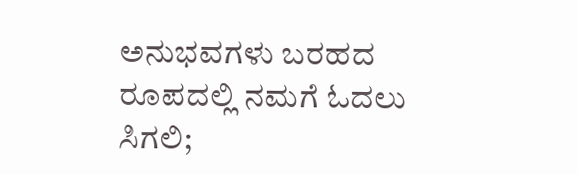ಅನುಭವಗಳು ಬರಹದ ರೂಪದಲ್ಲಿ ನಮಗೆ ಓದಲು ಸಿಗಲಿ;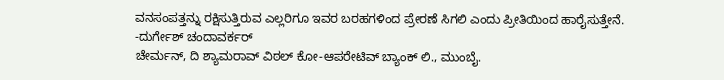ವನಸಂಪತ್ತನ್ನು ರಕ್ಷಿಸುತ್ತಿರುವ ಎಲ್ಲರಿಗೂ ಇವರ ಬರಹಗಳಿಂದ ಪ್ರೇರಣೆ ಸಿಗಲಿ ಎಂದು ಪ್ರೀತಿಯಿಂದ ಹಾರೈಸುತ್ತೇನೆ.
-ದುರ್ಗೇಶ್ ಚಂದಾವರ್ಕರ್
ಚೇರ್ಮನ್, ದಿ ಶ್ಯಾಮರಾವ್ ವಿಠಲ್ ಕೋ-ಆಪರೇಟಿವ್ ಬ್ಯಾಂಕ್ ಲಿ., ಮುಂಬೈ.